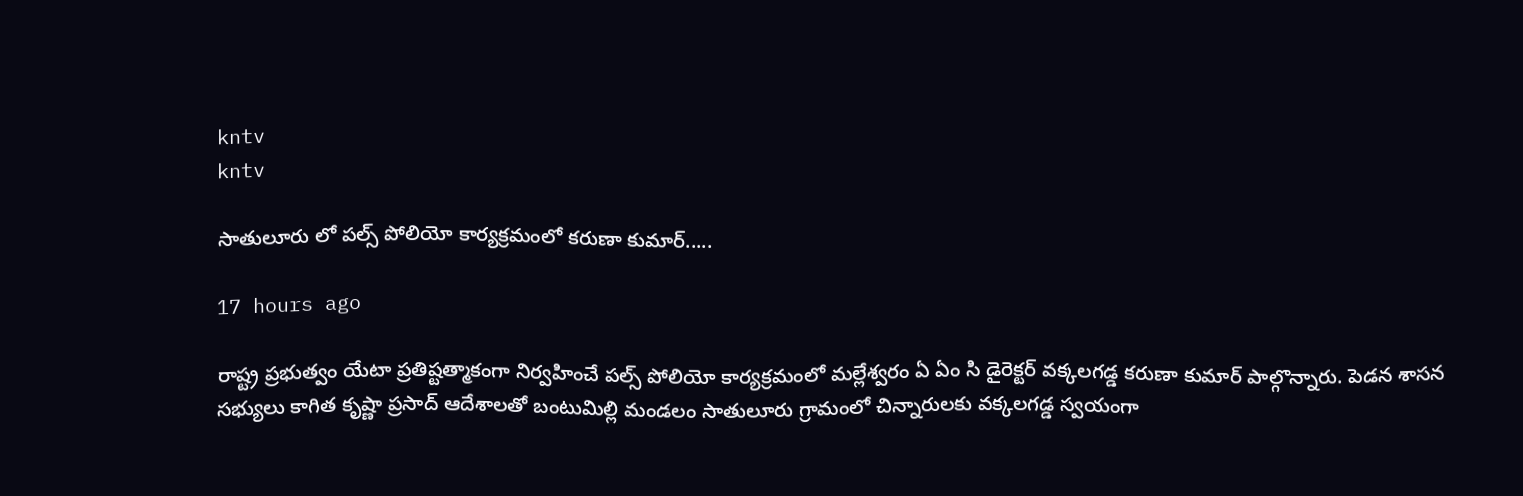kntv
kntv

సాతులూరు లో పల్స్ పోలియో కార్యక్రమంలో కరుణా కుమార్.....

17 hours ago

రాష్ట్ర ప్రభుత్వం యేటా ప్రతిష్టత్మాకంగా నిర్వహించే పల్స్ పోలియో కార్యక్రమంలో మల్లేశ్వరం ఏ ఏం సి డైరెక్టర్ వక్కలగడ్డ కరుణా కుమార్ పాల్గొన్నారు. పెడన శాసన సభ్యులు కాగిత కృష్ణా ప్రసాద్ ఆదేశాలతో బంటుమిల్లి మండలం సాతులూరు గ్రామంలో చిన్నారులకు వక్కలగడ్డ స్వయంగా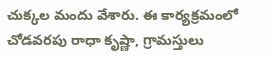చుక్కల మందు వేశారు. ఈ కార్యక్రమంలో చోడవరపు రాధా కృష్ణా, గ్రామస్తులు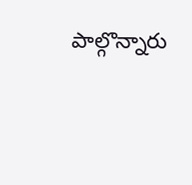పాల్గొన్నారు